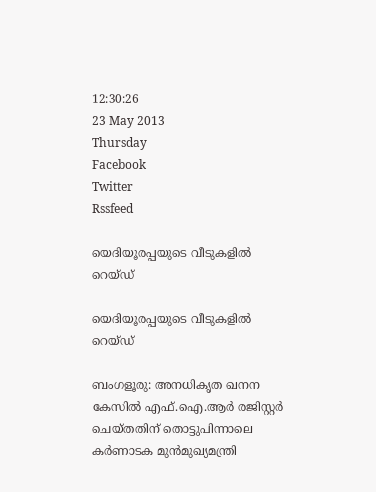12:30:26
23 May 2013
Thursday
Facebook
Twitter
Rssfeed

യെദിയൂരപ്പയുടെ വീടുകളില്‍ റെയ്ഡ്

യെദിയൂരപ്പയുടെ വീടുകളില്‍  റെയ്ഡ്

ബംഗളൂരു: അനധികൃത ഖനന കേസില്‍ എഫ്.ഐ.ആര്‍ രജിസ്റ്റര്‍ ചെയ്തതിന് തൊട്ടുപിന്നാലെ കര്‍ണാടക മുന്‍മുഖ്യമന്ത്രി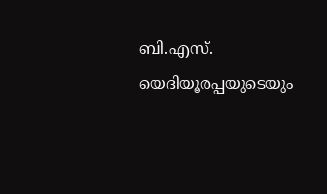ബി.എസ്. യെദിയൂരപ്പയുടെയും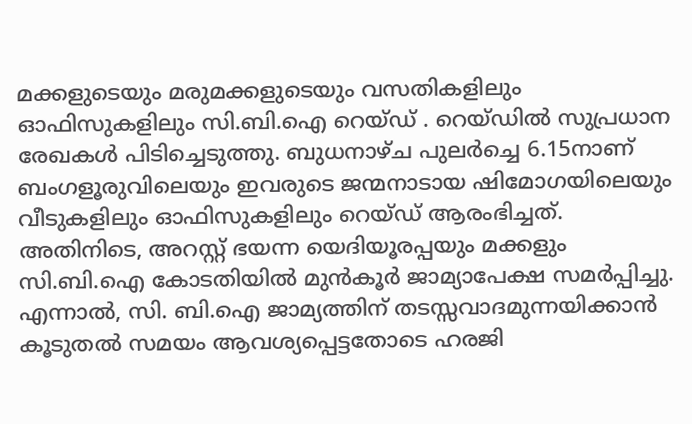മക്കളുടെയും മരുമക്കളുടെയും വസതികളിലും ഓഫിസുകളിലും സി.ബി.ഐ റെയ്ഡ് . റെയ്ഡില്‍ സുപ്രധാന രേഖകള്‍ പിടിച്ചെടുത്തു. ബുധനാഴ്ച പുലര്‍ച്ചെ 6.15നാണ് ബംഗളൂരുവിലെയും ഇവരുടെ ജന്മനാടായ ഷിമോഗയിലെയും വീടുകളിലും ഓഫിസുകളിലും റെയ്ഡ് ആരംഭിച്ചത്. അതിനിടെ, അറസ്റ്റ് ഭയന്ന യെദിയൂരപ്പയും മക്കളും സി.ബി.ഐ കോടതിയില്‍ മുന്‍കൂര്‍ ജാമ്യാപേക്ഷ സമര്‍പ്പിച്ചു. എന്നാല്‍, സി. ബി.ഐ ജാമ്യത്തിന് തടസ്സവാദമുന്നയിക്കാന്‍ കൂടുതല്‍ സമയം ആവശ്യപ്പെട്ടതോടെ ഹരജി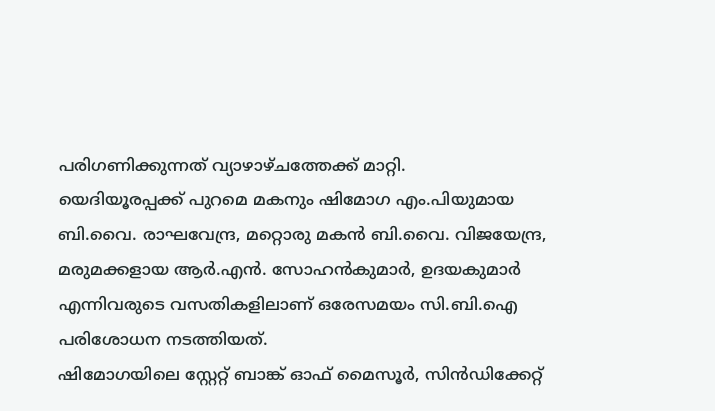പരിഗണിക്കുന്നത് വ്യാഴാഴ്ചത്തേക്ക് മാറ്റി.
യെദിയൂരപ്പക്ക് പുറമെ മകനും ഷിമോഗ എം.പിയുമായ ബി.വൈ. രാഘവേന്ദ്ര, മറ്റൊരു മകന്‍ ബി.വൈ. വിജയേന്ദ്ര, മരുമക്കളായ ആര്‍.എന്‍. സോഹന്‍കുമാര്‍, ഉദയകുമാര്‍ എന്നിവരുടെ വസതികളിലാണ് ഒരേസമയം സി.ബി.ഐ പരിശോധന നടത്തിയത്.
ഷിമോഗയിലെ സ്റ്റേറ്റ് ബാങ്ക് ഓഫ് മൈസൂര്‍, സിന്‍ഡിക്കേറ്റ്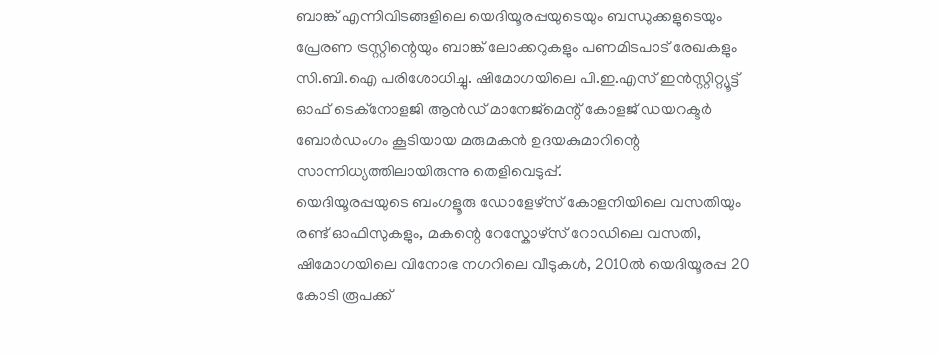ബാങ്ക് എന്നിവിടങ്ങളിലെ യെദിയൂരപ്പയുടെയും ബന്ധുക്കളുടെയും പ്രേരണ ട്രസ്റ്റിന്റെയും ബാങ്ക് ലോക്കറുകളും പണമിടപാട് രേഖകളും സി.ബി.ഐ പരിശോധിച്ചു. ഷിമോഗയിലെ പി.ഇ.എസ് ഇന്‍സ്റ്റിറ്റ്യൂട്ട് ഓഫ് ടെക്നോളജി ആന്‍ഡ് മാനേജ്മെന്റ് കോളജ് ഡയറക്ടര്‍ ബോര്‍ഡംഗം കൂടിയായ മരുമകന്‍ ഉദയകുമാറിന്റെ സാന്നിധ്യത്തിലായിരുന്നു തെളിവെടുപ്പ്.
യെദിയൂരപ്പയുടെ ബംഗളൂരു ഡോളേഴ്സ് കോളനിയിലെ വസതിയും രണ്ട് ഓഫിസുകളും, മകന്റെ റേസ്കോഴ്സ് റോഡിലെ വസതി, ഷിമോഗയിലെ വിനോഭ നഗറിലെ വീടുകള്‍, 2010ല്‍ യെദിയൂരപ്പ 20 കോടി രൂപക്ക്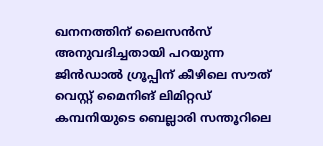ഖനനത്തിന് ലൈസന്‍സ് അനുവദിച്ചതായി പറയുന്ന ജിന്‍ഡാല്‍ ഗ്രൂപ്പിന് കീഴിലെ സൗത് വെസ്റ്റ് മൈനിങ് ലിമിറ്റഡ് കമ്പനിയുടെ ബെല്ലാരി സന്തൂറിലെ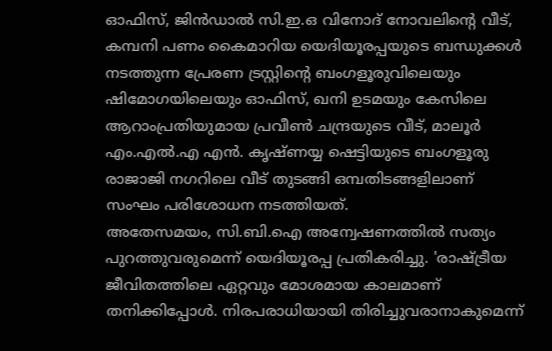ഓഫിസ്, ജിന്‍ഡാല്‍ സി.ഇ.ഒ വിനോദ് നോവലിന്റെ വീട്, കമ്പനി പണം കൈമാറിയ യെദിയൂരപ്പയുടെ ബന്ധുക്കള്‍ നടത്തുന്ന പ്രേരണ ട്രസ്റ്റിന്റെ ബംഗളൂരുവിലെയും ഷിമോഗയിലെയും ഓഫിസ്, ഖനി ഉടമയും കേസിലെ ആറാംപ്രതിയുമായ പ്രവീണ്‍ ചന്ദ്രയുടെ വീട്, മാലൂര്‍ എം.എല്‍.എ എന്‍. കൃഷ്ണയ്യ ഷെട്ടിയുടെ ബംഗളൂരു രാജാജി നഗറിലെ വീട് തുടങ്ങി ഒമ്പതിടങ്ങളിലാണ് സംഘം പരിശോധന നടത്തിയത്.
അതേസമയം, സി.ബി.ഐ അന്വേഷണത്തില്‍ സത്യം പുറത്തുവരുമെന്ന് യെദിയൂരപ്പ പ്രതികരിച്ചു. 'രാഷ്ട്രീയ ജീവിതത്തിലെ ഏറ്റവും മോശമായ കാലമാണ് തനിക്കിപ്പോള്‍. നിരപരാധിയായി തിരിച്ചുവരാനാകുമെന്ന്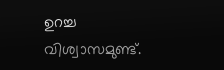ഉറച്ച വിശ്വാസമുണ്ട്.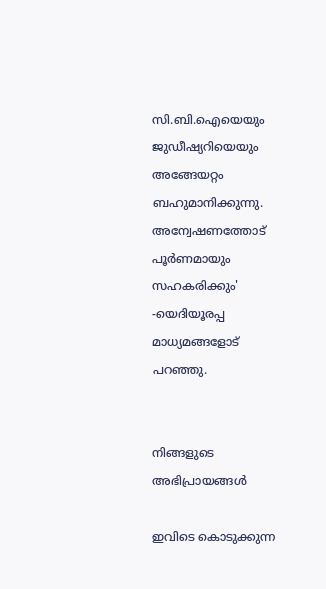സി.ബി.ഐയെയും ജുഡീഷ്യറിയെയും അങ്ങേയറ്റം ബഹുമാനിക്കുന്നു. അന്വേഷണത്തോട് പൂര്‍ണമായും സഹകരിക്കും' -യെദിയൂരപ്പ മാധ്യമങ്ങളോട് പറഞ്ഞു.


നിങ്ങളുടെ അഭിപ്രായങ്ങള്‍

ഇവിടെ കൊടുക്കുന്ന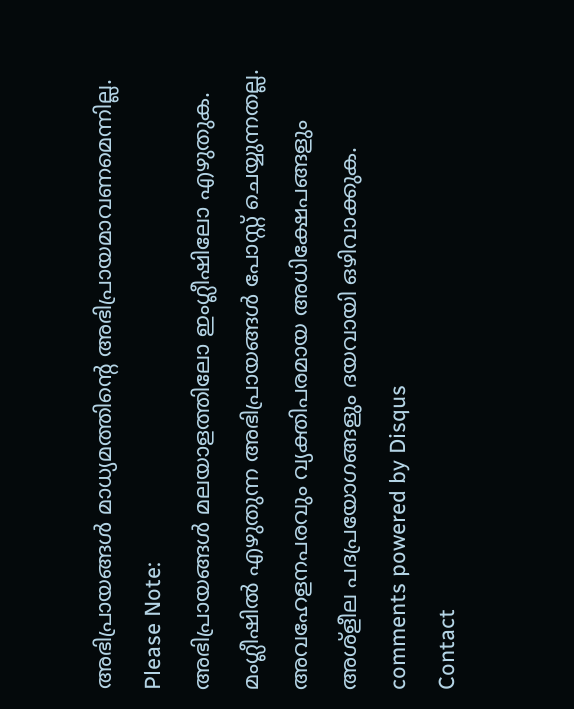അഭിപ്രായങ്ങള്‍ മാധ്യമത്തിന്റെ അഭിപ്രായമാവണമെന്നില്ല.
Please Note:
അഭിപ്രായങ്ങള്‍ മലയാളത്തിലോ ഇംഗ്ലീഷിലോ എഴുതുക. മംഗ്ലീഷില്‍ എഴുതുന്ന അഭിപ്രായങ്ങള്‍ പോസ്റ്റ് ചെയ്യുന്നതല്ല. അവഹേളനപരവും വ്യക്തിപരമായ അധിക്ഷേപങ്ങളും അശ്ളീല പദപ്രയോഗങ്ങളും ദയവായി ഒഴിവാക്കുക.
comments powered by Disqus
Contact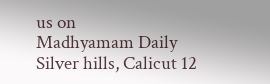us on
Madhyamam Daily
Silver hills, Calicut 12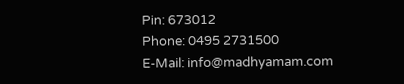Pin: 673012
Phone: 0495 2731500
E-Mail: info@madhyamam.com